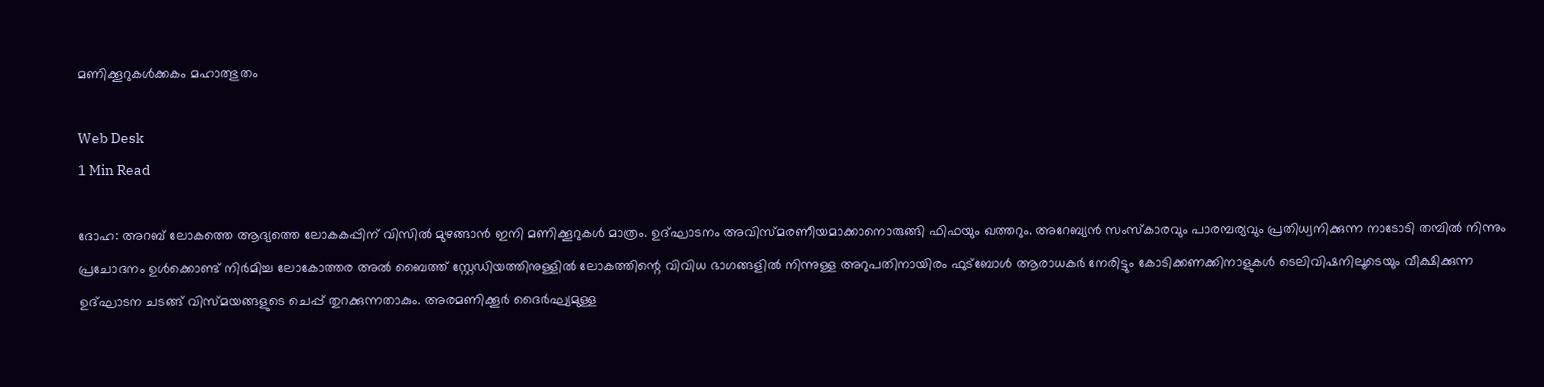മണിക്കൂറുകള്‍ക്കകം മഹാത്ഭുതം

Web Desk
1 Min Read

ദോഹ: അറബ് ലോകത്തെ ആദ്യത്തെ ലോകകപ്പിന് വിസില്‍ മുഴങ്ങാന്‍ ഇനി മണിക്കൂറുകള്‍ മാത്രം. ഉദ്ഘാടനം അവിസ്മരണീയമാക്കാനൊരുങ്ങി ഫിഫയും ഖത്തറും. അറേബ്യന്‍ സംസ്‌കാരവും പാരമ്പര്യവും പ്രതിധ്വനിക്കുന്ന നാടോടി തമ്പില്‍ നിന്നും പ്രചോദനം ഉള്‍ക്കൊണ്ട് നിര്‍മിച്ച ലോകോത്തര അല്‍ ബൈത്ത് സ്റ്റേഡിയത്തിനുള്ളില്‍ ലോകത്തിന്റെ വിവിധ ഭാഗങ്ങളില്‍ നിന്നുള്ള അറുപതിനായിരം ഫുട്ബോള്‍ ആരാധകര്‍ നേരിട്ടും കോടിക്കണക്കിനാളുകള്‍ ടെലിവിഷനിലൂടെയും വീക്ഷിക്കുന്ന ഉദ്ഘാടന ചടങ്ങ് വിസ്മയങ്ങളുടെ ചെപ്പ് തുറക്കുന്നതാകും. അരമണിക്കൂര്‍ ദൈര്‍ഘ്യമുള്ള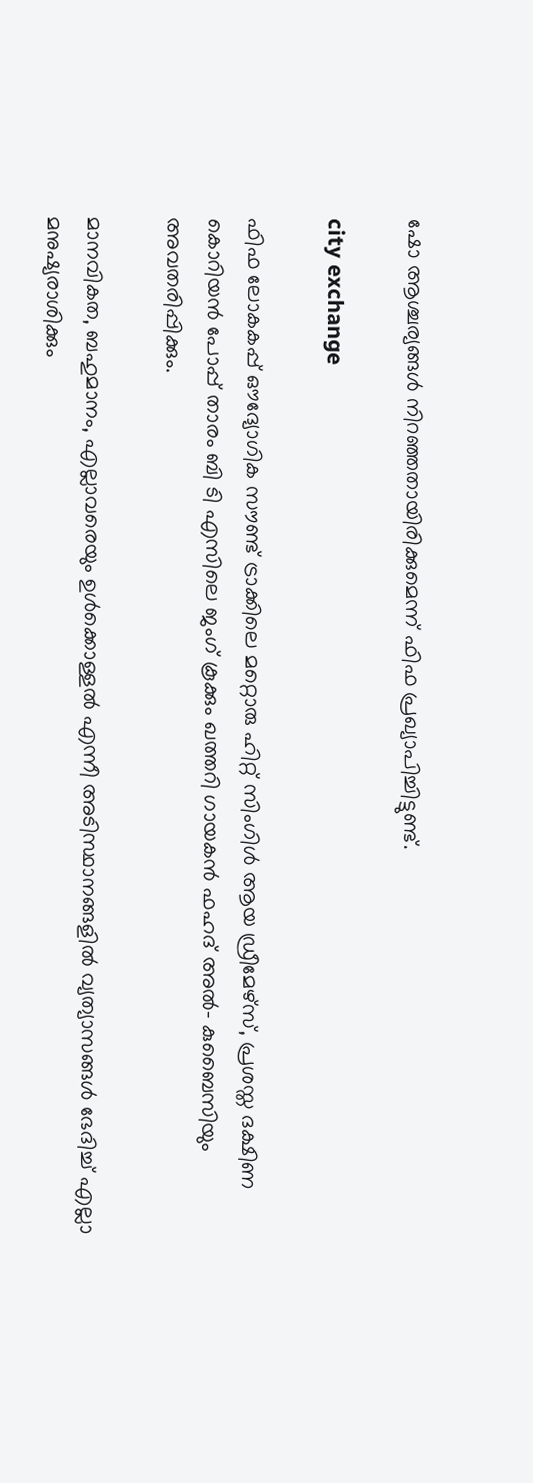ഷോ ആശ്ചര്യങ്ങള്‍ നിറഞ്ഞതായിരിക്കുമെന്ന് ഫിഫ പ്രഖ്യാപിച്ചിട്ടുണ്ട്.

city exchange

ഫിഫ ലോകകപ്പ് ഔദ്യോഗിക സൗണ്ട് ട്രാക്കിലെ മറ്റൊരു ഹിറ്റ് സിംഗിള്‍ ആയ ഡ്രീമേഴ്‌സ്, പ്രശസ്ത ദക്ഷിണ കൊറിയന്‍ പോപ്പ് താരം ബി ടി എസിലെ ജംഗ് കൂക്കും ഖത്തറി ഗായകന്‍ ഫഹദ് അല്‍- കുബൈസിയും അവതരിപ്പിക്കും.

മാനവികത, ബഹുമാനം, എല്ലാവരെയും ഉള്‍ക്കൊള്ളല്‍ എന്നീ അടിസ്ഥാനങ്ങളില്‍ വ്യത്യാസങ്ങള്‍ ഭേദിച്ച് എല്ലാ മനുഷ്യരാശിക്കും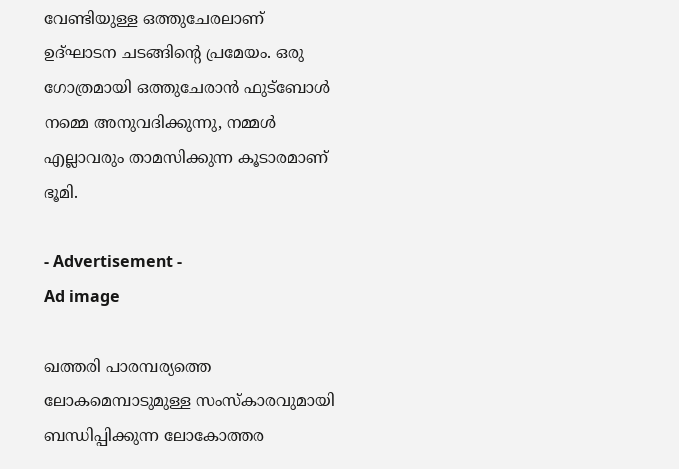വേണ്ടിയുള്ള ഒത്തുചേരലാണ് ഉദ്ഘാടന ചടങ്ങിന്റെ പ്രമേയം. ഒരു ഗോത്രമായി ഒത്തുചേരാന്‍ ഫുട്ബോള്‍ നമ്മെ അനുവദിക്കുന്നു, നമ്മള്‍ എല്ലാവരും താമസിക്കുന്ന കൂടാരമാണ് ഭൂമി.

- Advertisement -
Ad image

ഖത്തരി പാരമ്പര്യത്തെ ലോകമെമ്പാടുമുള്ള സംസ്‌കാരവുമായി ബന്ധിപ്പിക്കുന്ന ലോകോത്തര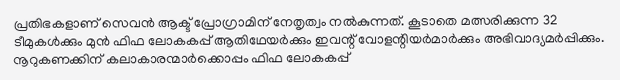പ്രതിഭകളാണ് സെവന്‍ ആക്ട് പ്രോഗ്രാമിന് നേതൃത്വം നല്‍കുന്നത്. കൂടാതെ മത്സരിക്കുന്ന 32 ടീമുകള്‍ക്കും മുന്‍ ഫിഫ ലോകകപ്പ് ആതിഥേയര്‍ക്കും ഇവന്റ് വോളന്റിയര്‍മാര്‍ക്കും അഭിവാദ്യമര്‍പ്പിക്കും. നൂറുകണക്കിന് കലാകാരന്മാര്‍ക്കൊപ്പം ഫിഫ ലോകകപ്പ്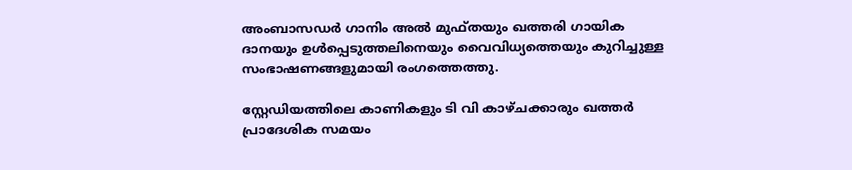അംബാസഡര്‍ ഗാനിം അല്‍ മുഫ്തയും ഖത്തരി ഗായിക ദാനയും ഉള്‍പ്പെടുത്തലിനെയും വൈവിധ്യത്തെയും കുറിച്ചുള്ള സംഭാഷണങ്ങളുമായി രംഗത്തെത്തു.

സ്റ്റേഡിയത്തിലെ കാണികളും ടി വി കാഴ്ചക്കാരും ഖത്തര്‍ പ്രാദേശിക സമയം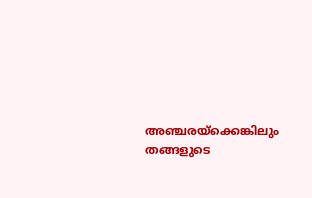അഞ്ചരയ്‌ക്കെങ്കിലും തങ്ങളുടെ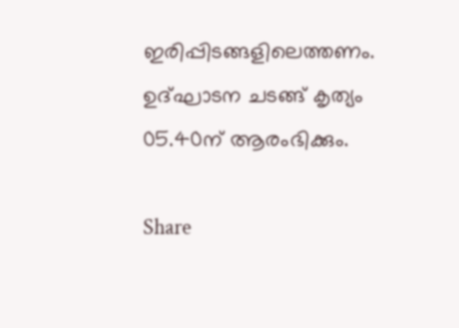ഇരിപ്പിടങ്ങളിലെത്തണം. ഉദ്ഘാടന ചടങ്ങ് കൃത്യം 05.40ന് ആരംഭിക്കും.

Share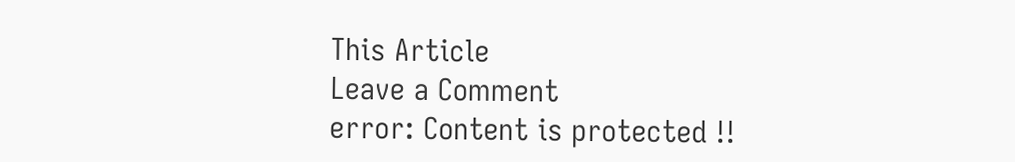This Article
Leave a Comment
error: Content is protected !!